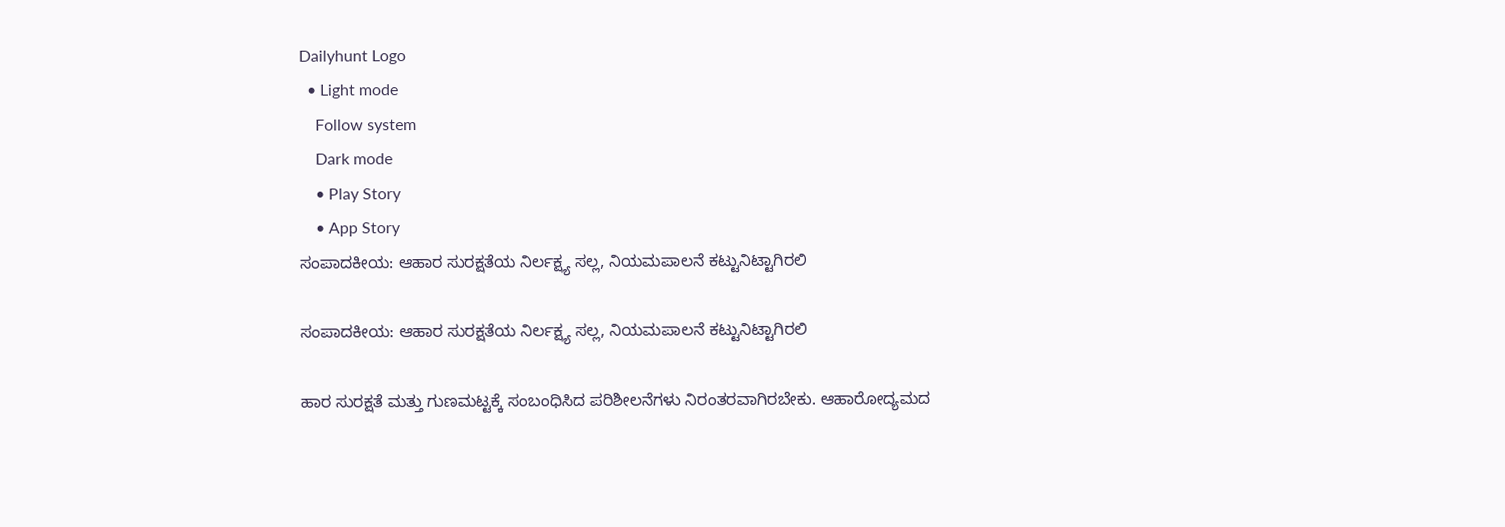Dailyhunt Logo
  • Light mode
    Follow system
    Dark mode
    • Play Story
    • App Story
ಸಂಪಾದಕೀಯ: ಆಹಾರ ಸುರಕ್ಷತೆಯ ನಿರ್ಲಕ್ಷ್ಯ ಸಲ್ಲ, ನಿಯಮಪಾಲನೆ ಕಟ್ಟುನಿಟ್ಟಾಗಿರಲಿ

ಸಂಪಾದಕೀಯ: ಆಹಾರ ಸುರಕ್ಷತೆಯ ನಿರ್ಲಕ್ಷ್ಯ ಸಲ್ಲ, ನಿಯಮಪಾಲನೆ ಕಟ್ಟುನಿಟ್ಟಾಗಿರಲಿ

ಹಾರ ಸುರಕ್ಷತೆ ಮತ್ತು ಗುಣಮಟ್ಟಕ್ಕೆ ಸಂಬಂಧಿಸಿದ ಪರಿಶೀಲನೆಗಳು ನಿರಂತರವಾಗಿರಬೇಕು. ಆಹಾರೋದ್ಯಮದ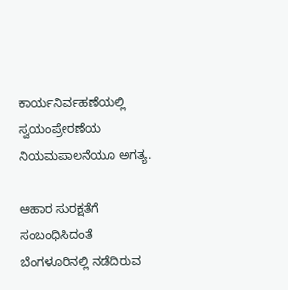ಕಾರ್ಯನಿರ್ವಹಣೆಯಲ್ಲಿ ಸ್ವಯಂಪ್ರೇರಣೆಯ ನಿಯಮಪಾಲನೆಯೂ ಅಗತ್ಯ.

ಆಹಾರ ಸುರಕ್ಷತೆಗೆ ಸಂಬಂಧಿಸಿದಂತೆ ಬೆಂಗಳೂರಿನಲ್ಲಿ ನಡೆದಿರುವ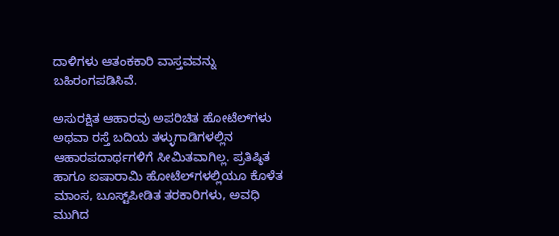ದಾಳಿಗಳು ಆತಂಕಕಾರಿ ವಾಸ್ತವವನ್ನು ಬಹಿರಂಗಪಡಿಸಿವೆ.

ಅಸುರಕ್ಷಿತ ಆಹಾರವು ಅಪರಿಚಿತ ಹೋಟೆಲ್‌ಗಳು ಅಥವಾ ರಸ್ತೆ ಬದಿಯ ತಳ್ಳುಗಾಡಿಗಳಲ್ಲಿನ ಆಹಾರಪದಾರ್ಥಗಳಿಗೆ ಸೀಮಿತವಾಗಿಲ್ಲ. ಪ್ರತಿಷ್ಠಿತ ಹಾಗೂ ಐಷಾರಾಮಿ ಹೋಟೆಲ್‌ಗಳಲ್ಲಿಯೂ ಕೊಳೆತ ಮಾಂಸ, ಬೂಸ್ಟ್‌ಪೀಡಿತ ತರಕಾರಿಗಳು, ಅವಧಿ ಮುಗಿದ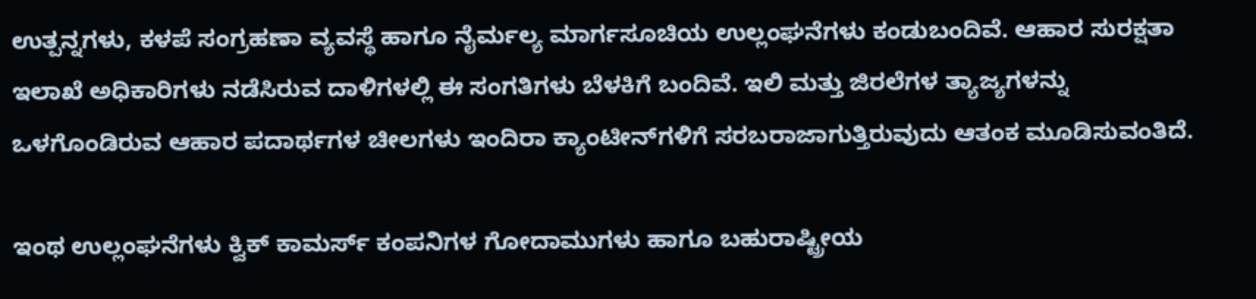ಉತ್ಪನ್ನಗಳು, ಕಳಪೆ ಸಂಗ್ರಹಣಾ ವ್ಯವಸ್ಥೆ ಹಾಗೂ ನೈರ್ಮಲ್ಯ ಮಾರ್ಗಸೂಚಿಯ ಉಲ್ಲಂಘನೆಗಳು ಕಂಡುಬಂದಿವೆ. ಆಹಾರ ಸುರಕ್ಷತಾ ಇಲಾಖೆ ಅಧಿಕಾರಿಗಳು ನಡೆಸಿರುವ ದಾಳಿಗಳಲ್ಲಿ ಈ ಸಂಗತಿಗಳು ಬೆಳಕಿಗೆ ಬಂದಿವೆ. ಇಲಿ ಮತ್ತು ಜಿರಲೆಗಳ ತ್ಯಾಜ್ಯಗಳನ್ನು ಒಳಗೊಂಡಿರುವ ಆಹಾರ ಪದಾರ್ಥಗಳ ಚೀಲಗಳು ಇಂದಿರಾ ಕ್ಯಾಂಟೀನ್‌ಗಳಿಗೆ ಸರಬರಾಜಾಗುತ್ತಿರುವುದು ಆತಂಕ ಮೂಡಿಸುವಂತಿದೆ.

ಇಂಥ ಉಲ್ಲಂಘನೆಗಳು ಕ್ವಿಕ್ ಕಾಮರ್ಸ್ ಕಂಪನಿಗಳ ಗೋದಾಮುಗಳು ಹಾಗೂ ಬಹುರಾಷ್ಟ್ರೀಯ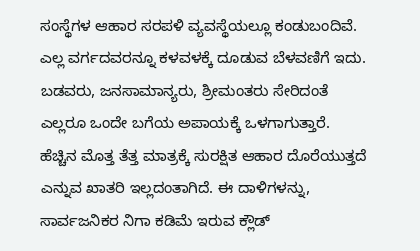ಸಂಸ್ಥೆಗಳ ಆಹಾರ ಸರಪಳಿ ವ್ಯವಸ್ಥೆಯಲ್ಲೂ ಕಂಡುಬಂದಿವೆ. ಎಲ್ಲ ವರ್ಗದವರನ್ನೂ ಕಳವಳಕ್ಕೆ ದೂಡುವ ಬೆಳವಣಿಗೆ ಇದು. ಬಡವರು, ಜನಸಾಮಾನ್ಯರು, ಶ್ರೀಮಂತರು ಸೇರಿದಂತೆ ಎಲ್ಲರೂ ಒಂದೇ ಬಗೆಯ ಅಪಾಯಕ್ಕೆ ಒಳಗಾಗುತ್ತಾರೆ. ಹೆಚ್ಚಿನ ಮೊತ್ತ ತೆತ್ತ ಮಾತ್ರಕ್ಕೆ ಸುರಕ್ಷಿತ ಆಹಾರ ದೊರೆಯುತ್ತದೆ ಎನ್ನುವ ಖಾತರಿ ಇಲ್ಲದಂತಾಗಿದೆ. ಈ ದಾಳಿಗಳನ್ನು, ಸಾರ್ವಜನಿಕರ ನಿಗಾ ಕಡಿಮೆ ಇರುವ ಕ್ಲೌಡ್‌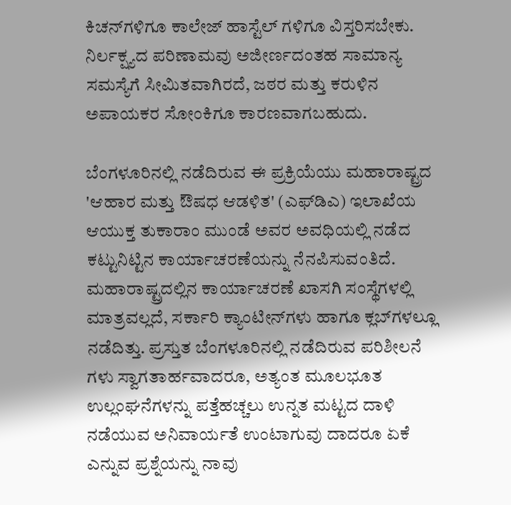ಕಿಚನ್‌ಗಳಿಗೂ ಕಾಲೇಜ್‌ ಹಾಸ್ಟೆಲ್‌ ಗಳಿಗೂ ವಿಸ್ತರಿಸಬೇಕು. ನಿರ್ಲಕ್ಷ್ಯದ ಪರಿಣಾಮವು ಅಜೀರ್ಣದಂತಹ ಸಾಮಾನ್ಯ ಸಮಸ್ಯೆಗೆ ಸೀಮಿತವಾಗಿರದೆ, ಜಠರ ಮತ್ತು ಕರುಳಿನ ಅ‍ಪಾಯಕರ ಸೋಂಕಿಗೂ ಕಾರಣವಾಗಬಹುದು.

ಬೆಂಗಳೂರಿನಲ್ಲಿ ನಡೆದಿರುವ ಈ ಪ್ರಕ್ರಿಯೆಯು ಮಹಾರಾಷ್ಟ್ರದ 'ಆಹಾರ ಮತ್ತು ಔಷಧ ಆಡಳಿತ' (ಎಫ್‌ಡಿಎ) ಇಲಾಖೆಯ ಆಯುಕ್ತ ತುಕಾರಾಂ ಮುಂಡೆ ಅವರ ಅವಧಿಯಲ್ಲಿ ನಡೆದ ಕಟ್ಟುನಿಟ್ಟಿನ ಕಾರ್ಯಾಚರಣೆಯನ್ನು ನೆನಪಿಸುವಂತಿದೆ. ಮಹಾರಾಷ್ಟ್ರದಲ್ಲಿನ ಕಾರ್ಯಾಚರಣೆ ಖಾಸಗಿ ಸಂಸ್ಥೆಗಳಲ್ಲಿ ಮಾತ್ರವಲ್ಲದೆ, ಸರ್ಕಾರಿ ಕ್ಯಾಂಟೀನ್‌ಗಳು ಹಾಗೂ ಕ್ಲಬ್‌ಗಳಲ್ಲೂ ನಡೆದಿತ್ತು. ಪ್ರಸ್ತುತ ಬೆಂಗಳೂರಿನಲ್ಲಿ ನಡೆದಿರುವ ಪರಿಶೀಲನೆ ಗಳು ಸ್ವಾಗತಾರ್ಹವಾದರೂ, ಅತ್ಯಂತ ಮೂಲಭೂತ ಉಲ್ಲಂಘನೆಗಳನ್ನು ಪತ್ತೆಹಚ್ಚಲು ಉನ್ನತ ಮಟ್ಟದ ದಾಳಿ ನಡೆಯುವ ಅನಿವಾರ್ಯತೆ ಉಂಟಾಗುವು ದಾದರೂ ಏಕೆ ಎನ್ನುವ ಪ್ರಶ್ನೆಯನ್ನು ನಾವು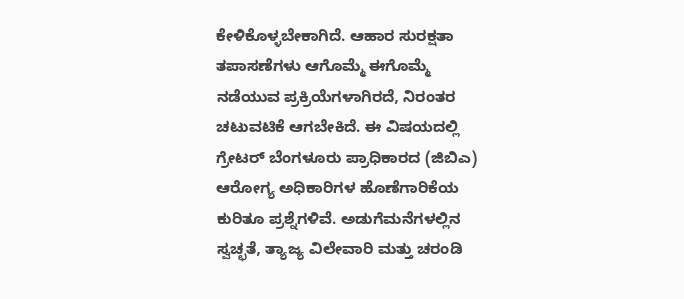ಕೇಳಿಕೊಳ್ಳಬೇಕಾಗಿದೆ. ಆಹಾರ ಸುರಕ್ಷತಾ ತಪಾಸಣೆಗಳು ಆಗೊಮ್ಮೆ ಈಗೊಮ್ಮೆ ನಡೆಯುವ ಪ್ರಕ್ರಿಯೆಗಳಾಗಿರದೆ, ನಿರಂತರ ಚಟುವಟಿಕೆ ಆಗಬೇಕಿದೆ. ಈ ವಿಷಯದಲ್ಲಿ ಗ್ರೇಟರ್ ಬೆಂಗಳೂರು ಪ್ರಾಧಿಕಾರದ (ಜಿಬಿಎ) ಆರೋಗ್ಯ ಅಧಿಕಾರಿಗಳ ಹೊಣೆಗಾರಿಕೆಯ ಕುರಿತೂ ಪ್ರಶ್ನೆಗಳಿವೆ. ಅಡುಗೆಮನೆಗಳಲ್ಲಿನ ಸ್ವಚ್ಛತೆ, ತ್ಯಾಜ್ಯ ವಿಲೇವಾರಿ ಮತ್ತು ಚರಂಡಿ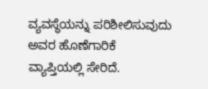ವ್ಯವಸ್ಥೆಯನ್ನು ‍ಪರಿಶೀಲಿಸುವುದು ಅವರ ಹೊಣೆಗಾರಿಕೆ ವ್ಯಾಪ್ತಿಯಲ್ಲಿ ಸೇರಿದೆ.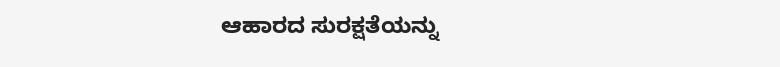ಆಹಾರದ ಸುರಕ್ಷತೆಯನ್ನು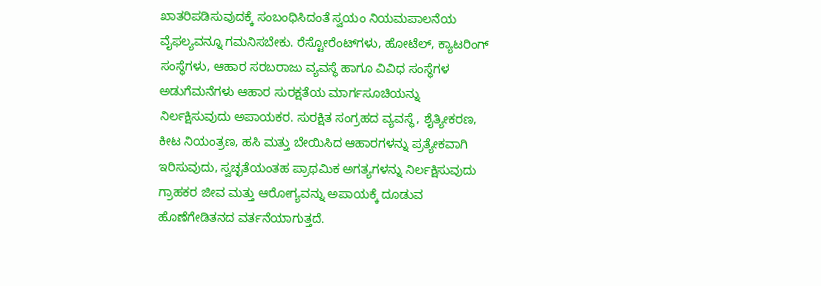ಖಾತರಿಪಡಿಸುವುದಕ್ಕೆ ಸಂಬಂಧಿಸಿದಂತೆ ಸ್ವಯಂ ನಿಯಮಪಾಲನೆಯ ವೈಫಲ್ಯವನ್ನೂ ಗಮನಿಸಬೇಕು. ರೆಸ್ಟೋರೆಂಟ್‌ಗಳು, ಹೋಟೆಲ್‌, ಕ್ಯಾಟರಿಂಗ್‌ ಸಂಸ್ಥೆಗಳು, ಆಹಾರ ಸರಬರಾಜು ವ್ಯವಸ್ಥೆ ಹಾಗೂ ವಿವಿಧ ಸಂಸ್ಥೆಗಳ ಅಡುಗೆಮನೆಗಳು ಆಹಾರ ಸುರಕ್ಷತೆಯ ಮಾರ್ಗಸೂಚಿಯನ್ನು ನಿರ್ಲಕ್ಷಿಸುವುದು ಅಪಾಯಕರ. ಸುರಕ್ಷಿತ ಸಂಗ್ರಹದ ವ್ಯವಸ್ಥೆ, ಶೈತ್ಯೀಕರಣ, ಕೀಟ ನಿಯಂತ್ರಣ, ಹಸಿ ಮತ್ತು ಬೇಯಿಸಿದ ಆಹಾರಗಳನ್ನು ಪ್ರತ್ಯೇಕವಾಗಿ ಇರಿಸುವುದು, ಸ್ವಚ್ಛತೆಯಂತಹ ಪ್ರಾಥಮಿಕ ಅಗತ್ಯಗಳನ್ನು ನಿರ್ಲಕ್ಷಿಸುವುದು ಗ್ರಾಹಕರ ಜೀವ ಮತ್ತು ಆರೋಗ್ಯವನ್ನು ಅಪಾಯಕ್ಕೆ ದೂಡುವ ಹೊಣೆಗೇಡಿತನದ ವರ್ತನೆಯಾಗುತ್ತದೆ.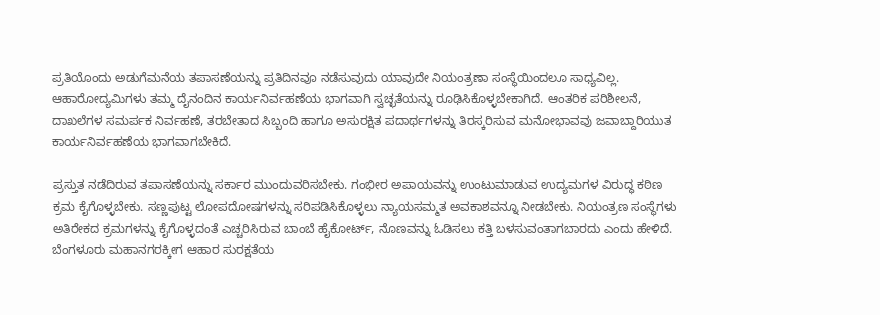ಪ್ರತಿಯೊಂದು ಅಡುಗೆಮನೆಯ ತಪಾಸಣೆಯನ್ನು ಪ್ರತಿದಿನವೂ ನಡೆಸುವುದು ಯಾವುದೇ ನಿಯಂತ್ರಣಾ ಸಂಸ್ಥೆಯಿಂದಲೂ ಸಾಧ್ಯವಿಲ್ಲ. ಆಹಾರೋದ್ಯಮಿಗಳು ತಮ್ಮ ದೈನಂದಿನ ಕಾರ್ಯನಿರ್ವಹಣೆಯ ಭಾಗವಾಗಿ ಸ್ವಚ್ಛತೆಯನ್ನು ರೂಢಿಸಿಕೊಳ್ಳಬೇಕಾಗಿದೆ. ಆಂತರಿಕ ಪರಿಶೀಲನೆ, ದಾಖಲೆಗಳ ಸಮರ್ಪಕ ನಿರ್ವಹಣೆ, ತರಬೇತಾದ ಸಿಬ್ಬಂದಿ ಹಾಗೂ ಅಸುರಕ್ಷಿತ ಪದಾರ್ಥಗಳನ್ನು ತಿರಸ್ಕರಿಸುವ ಮನೋಭಾವವು ಜವಾಬ್ದಾರಿಯುತ ಕಾರ್ಯನಿರ್ವಹಣೆಯ ಭಾಗವಾಗಬೇಕಿದೆ.

ಪ್ರಸ್ತುತ ನಡೆದಿರುವ ತಪಾಸಣೆಯನ್ನು ಸರ್ಕಾರ ಮುಂದುವರಿಸಬೇಕು. ಗಂಭೀರ ಅಪಾಯವನ್ನು ಉಂಟುಮಾಡುವ ಉದ್ಯಮಗಳ ವಿರುದ್ಧ ಕಠಿಣ ಕ್ರಮ ಕೈಗೊಳ್ಳಬೇಕು. ಸಣ್ಣಪುಟ್ಟ ಲೋಪದೋಷಗಳನ್ನು ಸರಿಪಡಿಸಿಕೊಳ್ಳಲು ನ್ಯಾಯಸಮ್ಮತ ಅವಕಾಶವನ್ನೂ ನೀಡಬೇಕು. ನಿಯಂತ್ರಣ ಸಂಸ್ಥೆಗಳು ಅತಿರೇಕದ ಕ್ರಮಗಳನ್ನು ಕೈಗೊಳ್ಳದಂತೆ ಎಚ್ಚರಿಸಿರುವ ಬಾಂಬೆ ಹೈಕೋರ್ಟ್‌, ನೊಣವನ್ನು ಓಡಿಸಲು ಕತ್ತಿ ಬಳಸುವಂತಾಗಬಾರದು ಎಂದು ಹೇಳಿದೆ. ಬೆಂಗಳೂರು ಮಹಾನಗರಕ್ಕೀಗ ಆಹಾರ ಸುರಕ್ಷತೆಯ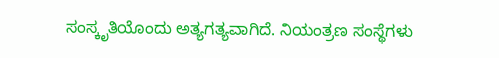ಸಂಸ್ಕೃತಿಯೊಂದು ಅತ್ಯಗತ್ಯವಾಗಿದೆ. ನಿಯಂತ್ರಣ ಸಂಸ್ಥೆಗಳು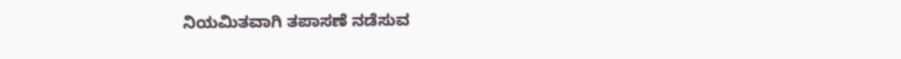ನಿಯಮಿತವಾಗಿ ತಪಾಸಣೆ ನಡೆಸುವ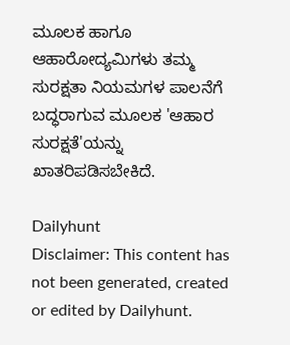ಮೂಲಕ ಹಾಗೂ ಆಹಾರೋದ್ಯಮಿಗಳು ತಮ್ಮ ಸುರಕ್ಷತಾ ನಿಯಮಗಳ ಪಾಲನೆಗೆ ಬದ್ಧರಾಗುವ ಮೂಲಕ 'ಆಹಾರ ಸುರಕ್ಷತೆ'ಯನ್ನು ಖಾತರಿಪಡಿಸಬೇಕಿದೆ.

Dailyhunt
Disclaimer: This content has not been generated, created or edited by Dailyhunt.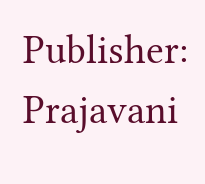Publisher: Prajavani